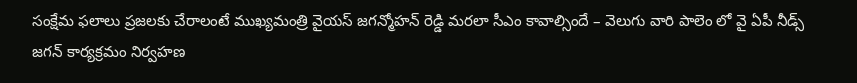సంక్షేమ ఫలాలు ప్రజలకు చేరాలంటే ముఖ్యమంత్రి వైయస్ జగన్మోహన్ రెడ్డి మరలా సీఎం కావాల్సిందే – వెలుగు వారి పాలెం లో వై ఏపీ నీడ్స్ జగన్ కార్యక్రమం నిర్వహణ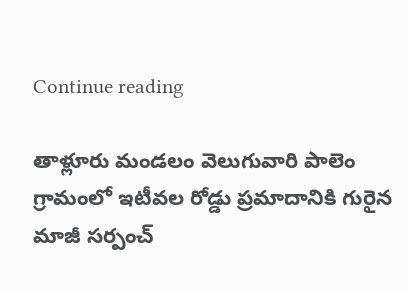Continue reading

తాళ్లూరు మండలం వెలుగువారి పాలెం గ్రామంలో ఇటీవల రోడ్డు ప్రమాదానికి గురైన మాజీ సర్పంచ్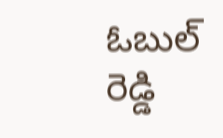ఓబుల్ రెడ్డి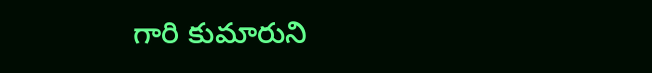గారి కుమారుని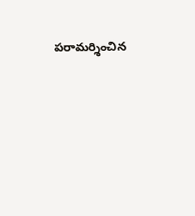పరామర్శించిన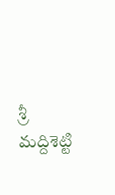శ్రీ మద్దిశెట్టి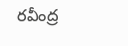రవీంద్ర